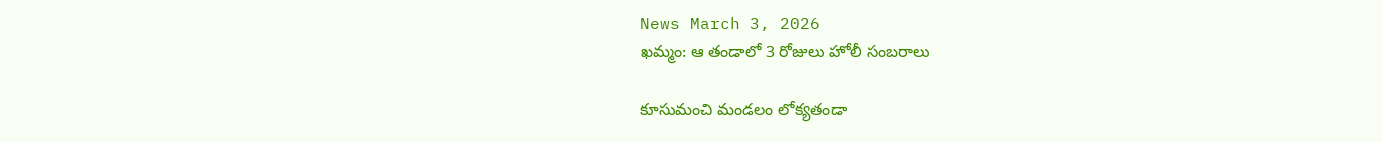News March 3, 2026
ఖమ్మం: ఆ తండాలో 3 రోజులు హోలీ సంబరాలు

కూసుమంచి మండలం లోక్యతండా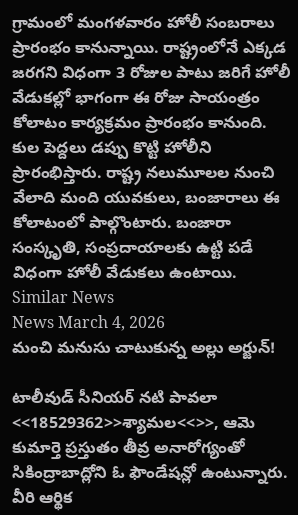గ్రామంలో మంగళవారం హోలీ సంబరాలు ప్రారంభం కానున్నాయి. రాష్ట్రంలోనే ఎక్కడ జరగని విధంగా 3 రోజుల పాటు జరిగే హోలీ వేడుకల్లో భాగంగా ఈ రోజు సాయంత్రం కోలాటం కార్యక్రమం ప్రారంభం కానుంది. కుల పెద్దలు డప్పు కొట్టి హోలీని ప్రారంభిస్తారు. రాష్ట్ర నలుమూలల నుంచి వేలాది మంది యువకులు, బంజారాలు ఈ కోలాటంలో పాల్గొంటారు. బంజారా సంస్కృతి, సంప్రదాయాలకు ఉట్టి పడే విధంగా హోలీ వేడుకలు ఉంటాయి.
Similar News
News March 4, 2026
మంచి మనుసు చాటుకున్న అల్లు అర్జున్!

టాలీవుడ్ సీనియర్ నటి పావలా <<18529362>>శ్యామల<<>>, ఆమె కుమార్తె ప్రస్తుతం తీవ్ర అనారోగ్యంతో సికింద్రాబాద్లోని ఓ ఫౌండేషన్లో ఉంటున్నారు. వీరి ఆర్థిక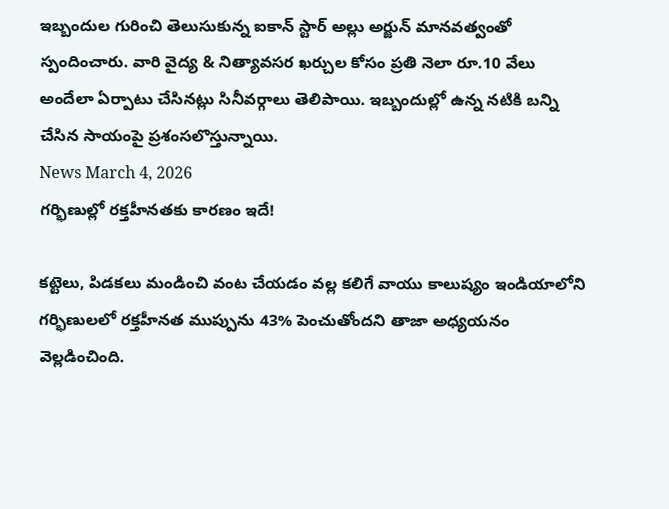ఇబ్బందుల గురించి తెలుసుకున్న ఐకాన్ స్టార్ అల్లు అర్జున్ మానవత్వంతో స్పందించారు. వారి వైద్య & నిత్యావసర ఖర్చుల కోసం ప్రతి నెలా రూ.10 వేలు అందేలా ఏర్పాటు చేసినట్లు సినీవర్గాలు తెలిపాయి. ఇబ్బందుల్లో ఉన్న నటికి బన్ని చేసిన సాయంపై ప్రశంసలొస్తున్నాయి.
News March 4, 2026
గర్భిణుల్లో రక్తహీనతకు కారణం ఇదే!

కట్టెలు, పిడకలు మండించి వంట చేయడం వల్ల కలిగే వాయు కాలుష్యం ఇండియాలోని గర్భిణులలో రక్తహీనత ముప్పును 43% పెంచుతోందని తాజా అధ్యయనం వెల్లడించింది.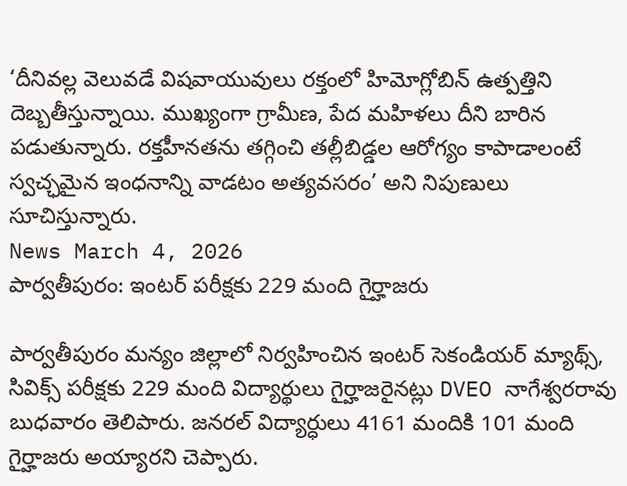‘దీనివల్ల వెలువడే విషవాయువులు రక్తంలో హిమోగ్లోబిన్ ఉత్పత్తిని దెబ్బతీస్తున్నాయి. ముఖ్యంగా గ్రామీణ, పేద మహిళలు దీని బారిన పడుతున్నారు. రక్తహీనతను తగ్గించి తల్లీబిడ్డల ఆరోగ్యం కాపాడాలంటే స్వచ్ఛమైన ఇంధనాన్ని వాడటం అత్యవసరం’ అని నిపుణులు సూచిస్తున్నారు.
News March 4, 2026
పార్వతీపురం: ఇంటర్ పరీక్షకు 229 మంది గైర్హాజరు

పార్వతీపురం మన్యం జిల్లాలో నిర్వహించిన ఇంటర్ సెకండియర్ మ్యాథ్స్, సివిక్స్ పరీక్షకు 229 మంది విద్యార్థులు గైర్హాజరైనట్లు DVEO నాగేశ్వరరావు బుధవారం తెలిపారు. జనరల్ విద్యార్ధులు 4161 మందికి 101 మంది గైర్హాజరు అయ్యారని చెప్పారు.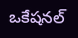ఒకేషనల్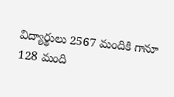విద్యార్థులు 2567 మందికి గానూ 128 మంది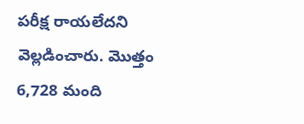పరీక్ష రాయలేదని వెల్లడించారు. మొత్తం 6,728 మంది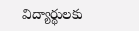విద్యార్థులకు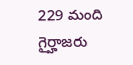229 మంది గైర్హాజరు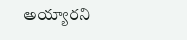అయ్యారని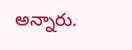అన్నారు.